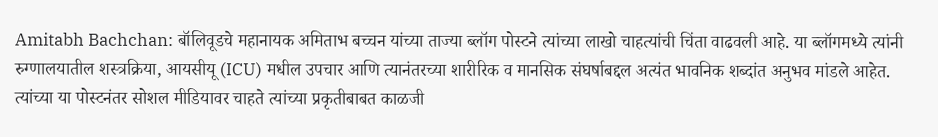Amitabh Bachchan: बॉलिवूडचे महानायक अमिताभ बच्चन यांच्या ताज्या ब्लॉग पोस्टने त्यांच्या लाखो चाहत्यांची चिंता वाढवली आहे. या ब्लॉगमध्ये त्यांनी रुग्णालयातील शस्त्रक्रिया, आयसीयू (ICU) मधील उपचार आणि त्यानंतरच्या शारीरिक व मानसिक संघर्षाबद्दल अत्यंत भावनिक शब्दांत अनुभव मांडले आहेत. त्यांच्या या पोस्टनंतर सोशल मीडियावर चाहते त्यांच्या प्रकृतीबाबत काळजी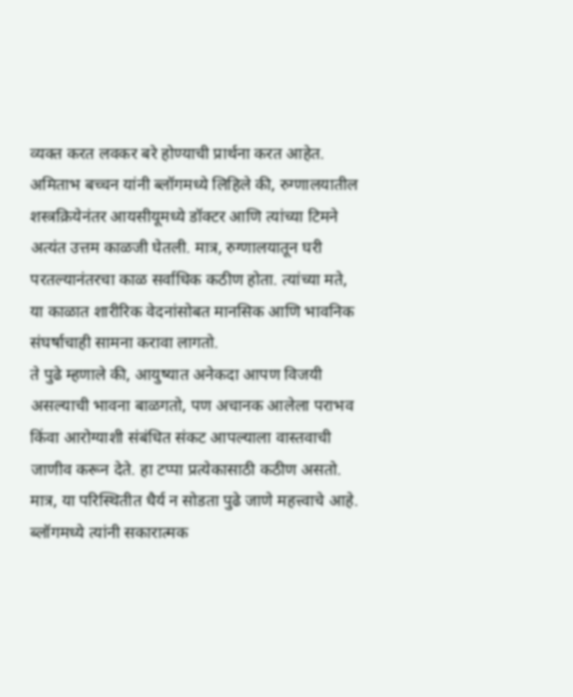व्यक्त करत लवकर बरे होण्याची प्रार्थना करत आहेत.
अमिताभ बच्चन यांनी ब्लॉगमध्ये लिहिले की, रुग्णालयातील शस्त्रक्रियेनंतर आयसीयूमध्ये डॉक्टर आणि त्यांच्या टिमने अत्यंत उत्तम काळजी घेतली. मात्र, रुग्णालयातून घरी परतल्यानंतरचा काळ सर्वाधिक कठीण होता. त्यांच्या मते, या काळात शारीरिक वेदनांसोबत मानसिक आणि भावनिक संघर्षाचाही सामना करावा लागतो.
ते पुढे म्हणाले की, आयुष्यात अनेकदा आपण विजयी असल्याची भावना बाळगतो, पण अचानक आलेला पराभव किंवा आरोग्याशी संबंधित संकट आपल्याला वास्तवाची जाणीव करून देते. हा टप्पा प्रत्येकासाठी कठीण असतो. मात्र, या परिस्थितीत धैर्य न सोडता पुढे जाणे महत्त्वाचे आहे.
ब्लॉगमध्ये त्यांनी सकारात्मक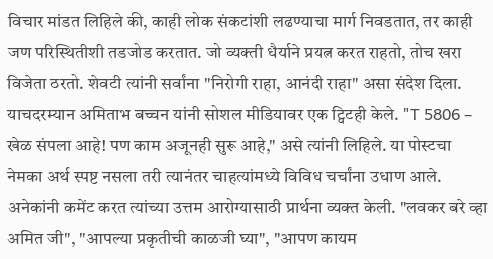विचार मांडत लिहिले की, काही लोक संकटांशी लढण्याचा मार्ग निवडतात, तर काही जण परिस्थितीशी तडजोड करतात. जो व्यक्ती धैर्याने प्रयत्न करत राहतो, तोच खरा विजेता ठरतो. शेवटी त्यांनी सर्वांना "निरोगी राहा, आनंदी राहा" असा संदेश दिला.
याचदरम्यान अमिताभ बच्चन यांनी सोशल मीडियावर एक ट्विटही केले. "T 5806 – खेळ संपला आहे! पण काम अजूनही सुरू आहे," असे त्यांनी लिहिले. या पोस्टचा नेमका अर्थ स्पष्ट नसला तरी त्यानंतर चाहत्यांमध्ये विविध चर्चांना उधाण आले. अनेकांनी कमेंट करत त्यांच्या उत्तम आरोग्यासाठी प्रार्थना व्यक्त केली. "लवकर बरे व्हा अमित जी", "आपल्या प्रकृतीची काळजी घ्या", "आपण कायम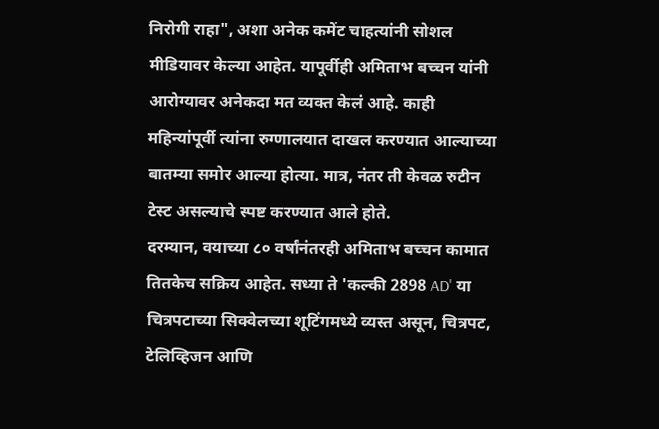निरोगी राहा", अशा अनेक कमेंट चाहत्यांनी सोशल मीडियावर केल्या आहेत. यापूर्वीही अमिताभ बच्चन यांनी आरोग्यावर अनेकदा मत व्यक्त केलं आहे. काही महिन्यांपूर्वी त्यांना रुग्णालयात दाखल करण्यात आल्याच्या बातम्या समोर आल्या होत्या. मात्र, नंतर ती केवळ रुटीन टेस्ट असल्याचे स्पष्ट करण्यात आले होते.
दरम्यान, वयाच्या ८० वर्षांनंतरही अमिताभ बच्चन कामात तितकेच सक्रिय आहेत. सध्या ते 'कल्की 2898 AD' या चित्रपटाच्या सिक्वेलच्या शूटिंगमध्ये व्यस्त असून, चित्रपट, टेलिव्हिजन आणि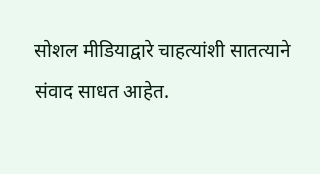सोशल मीडियाद्वारे चाहत्यांशी सातत्याने संवाद साधत आहेत.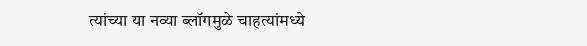त्यांच्या या नव्या ब्लॉगमुळे चाहत्यांमध्ये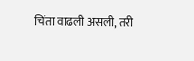चिंता वाढली असली, तरी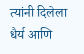त्यांनी दिलेला धैर्य आणि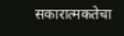सकारात्मकतेचा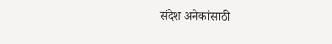संदेश अनेकांसाठी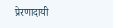प्रेरणादायी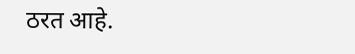ठरत आहे.